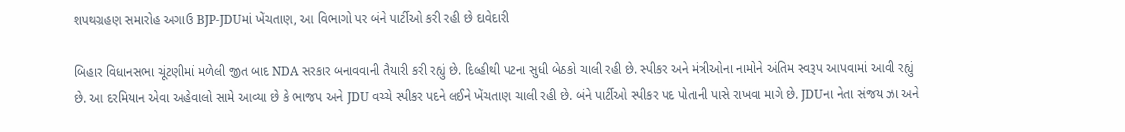શપથગ્રહણ સમારોહ અગાઉ BJP-JDUમાં ખેંચતાણ, આ વિભાગો પર બંને પાર્ટીઓ કરી રહી છે દાવેદારી

બિહાર વિધાનસભા ચૂંટણીમાં મળેલી જીત બાદ NDA સરકાર બનાવવાની તૈયારી કરી રહ્યું છે. દિલ્હીથી પટના સુધી બેઠકો ચાલી રહી છે. સ્પીકર અને મંત્રીઓના નામોને અંતિમ સ્વરૂપ આપવામાં આવી રહ્યું છે. આ દરમિયાન એવા અહેવાલો સામે આવ્યા છે કે ભાજપ અને JDU વચ્ચે સ્પીકર પદને લઈને ખેંચતાણ ચાલી રહી છે. બંને પાર્ટીઓ સ્પીકર પદ પોતાની પાસે રાખવા માગે છે. JDUના નેતા સંજય ઝા અને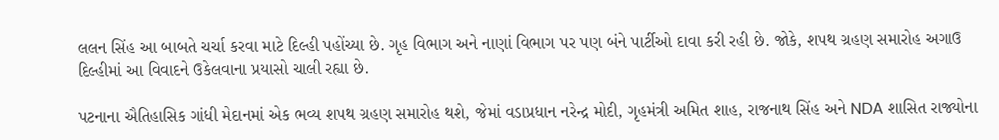લલન સિંહ આ બાબતે ચર્ચા કરવા માટે દિલ્હી પહોંચ્યા છે. ગૃહ વિભાગ અને નાણાં વિભાગ પર પણ બંને પાર્ટીઓ દાવા કરી રહી છે. જોકે, શપથ ગ્રહણ સમારોહ અગાઉ દિલ્હીમાં આ વિવાદને ઉકેલવાના પ્રયાસો ચાલી રહ્યા છે.

પટનાના ઐતિહાસિક ગાંધી મેદાનમાં એક ભવ્ય શપથ ગ્રહણ સમારોહ થશે, જેમાં વડાપ્રધાન નરેન્દ્ર મોદી, ગૃહમંત્રી અમિત શાહ, રાજનાથ સિંહ અને NDA શાસિત રાજ્યોના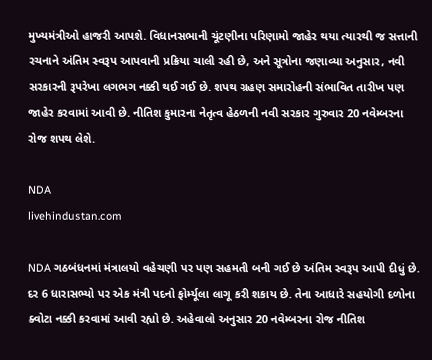મુખ્યમંત્રીઓ હાજરી આપશે. વિધાનસભાની ચૂંટણીના પરિણામો જાહેર થયા ત્યારથી જ સત્તાની રચનાને અંતિમ સ્વરૂપ આપવાની પ્રક્રિયા ચાલી રહી છે, અને સૂત્રોના જણાવ્યા અનુસાર, નવી સરકારની રૂપરેખા લગભગ નક્કી થઈ ગઈ છે. શપથ ગ્રહણ સમારોહની સંભાવિત તારીખ પણ જાહેર કરવામાં આવી છે. નીતિશ કુમારના નેતૃત્વ હેઠળની નવી સરકાર ગુરુવાર 20 નવેમ્બરના રોજ શપથ લેશે.

NDA
livehindustan.com

NDA ગઠબંધનમાં મંત્રાલયો વહેચણી પર પણ સહમતી બની ગઈ છે અંતિમ સ્વરૂપ આપી દીધું છે. દર 6 ધારાસભ્યો પર એક મંત્રી પદનો ફોર્મ્યૂલા લાગૂ કરી શકાય છે. તેના આધારે સહયોગી દળોના ક્વોટા નક્કી કરવામાં આવી રહ્યો છે. અહેવાલો અનુસાર 20 નવેમ્બરના રોજ નીતિશ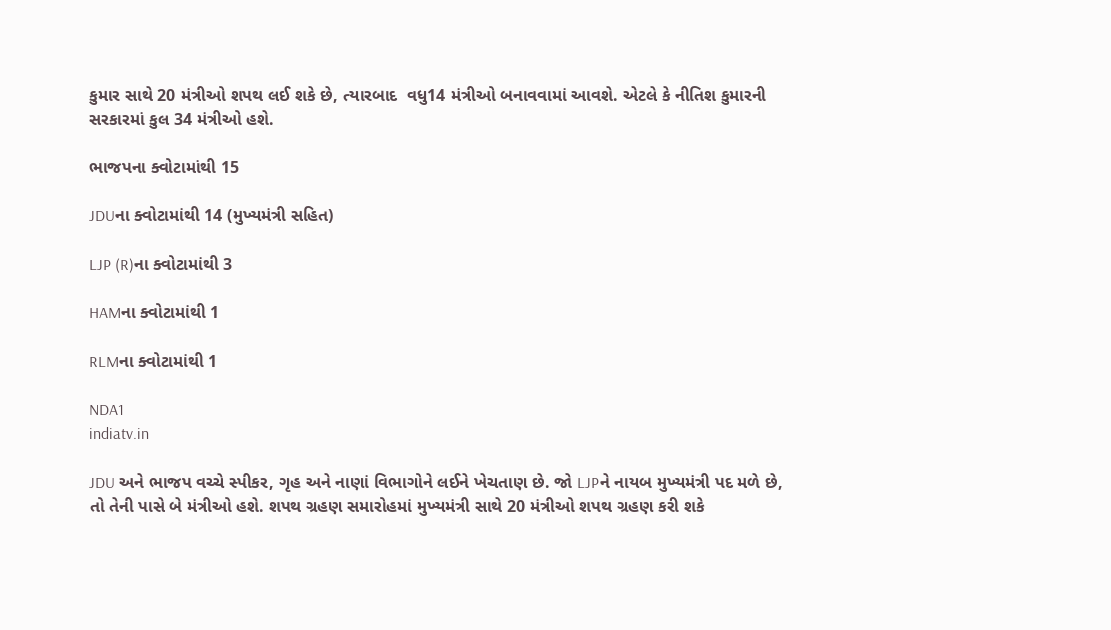કુમાર સાથે 20 મંત્રીઓ શપથ લઈ શકે છે, ત્યારબાદ  વધુ14 મંત્રીઓ બનાવવામાં આવશે. એટલે કે નીતિશ કુમારની સરકારમાં કુલ 34 મંત્રીઓ હશે.

ભાજપના ક્વોટામાંથી 15

JDUના ક્વોટામાંથી 14 (મુખ્યમંત્રી સહિત)

LJP (R)ના ક્વોટામાંથી 3

HAMના ક્વોટામાંથી 1

RLMના ક્વોટામાંથી 1

NDA1
indiatv.in

JDU અને ભાજપ વચ્ચે સ્પીકર, ગૃહ અને નાણાં વિભાગોને લઈને ખેચતાણ છે. જો LJPને નાયબ મુખ્યમંત્રી પદ મળે છે, તો તેની પાસે બે મંત્રીઓ હશે. શપથ ગ્રહણ સમારોહમાં મુખ્યમંત્રી સાથે 20 મંત્રીઓ શપથ ગ્રહણ કરી શકે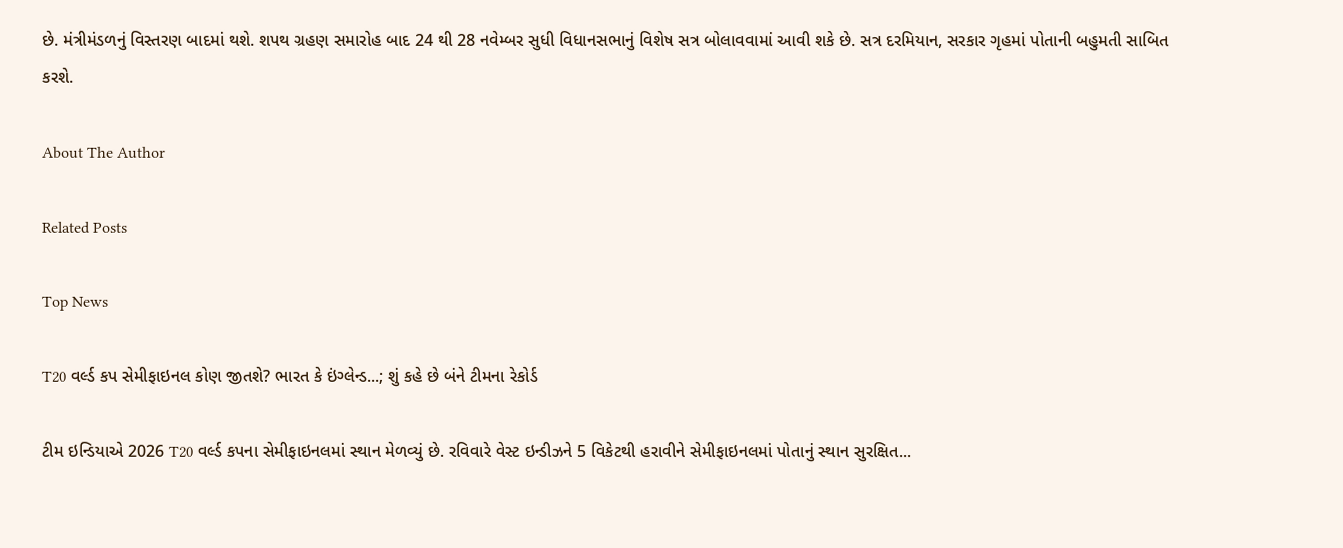છે. મંત્રીમંડળનું વિસ્તરણ બાદમાં થશે. શપથ ગ્રહણ સમારોહ બાદ 24 થી 28 નવેમ્બર સુધી વિધાનસભાનું વિશેષ સત્ર બોલાવવામાં આવી શકે છે. સત્ર દરમિયાન, સરકાર ગૃહમાં પોતાની બહુમતી સાબિત કરશે.

About The Author

Related Posts

Top News

T20 વર્લ્ડ કપ સેમીફાઇનલ કોણ જીતશે? ભારત કે ઇંગ્લેન્ડ...; શું કહે છે બંને ટીમના રેકોર્ડ

ટીમ ઇન્ડિયાએ 2026 T20 વર્લ્ડ કપના સેમીફાઇનલમાં સ્થાન મેળવ્યું છે. રવિવારે વેસ્ટ ઇન્ડીઝને 5 વિકેટથી હરાવીને સેમીફાઇનલમાં પોતાનું સ્થાન સુરક્ષિત...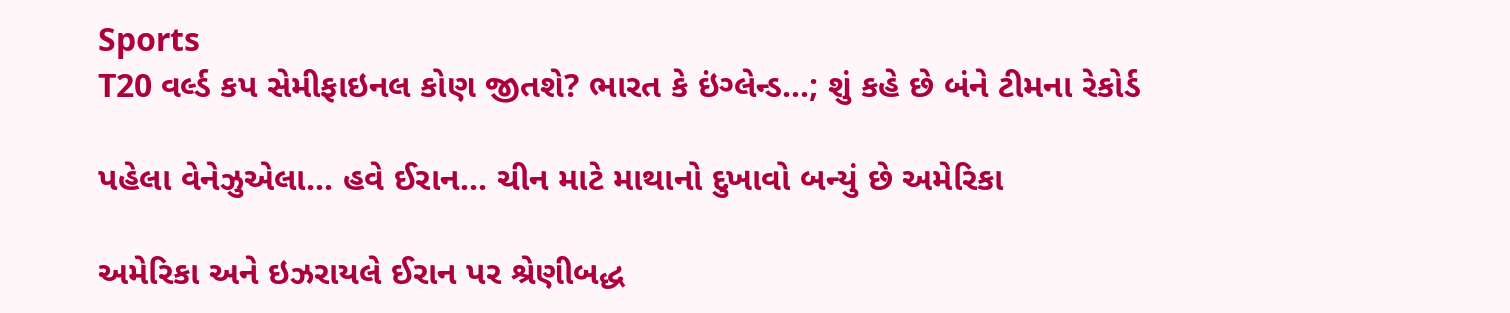Sports
T20 વર્લ્ડ કપ સેમીફાઇનલ કોણ જીતશે? ભારત કે ઇંગ્લેન્ડ...; શું કહે છે બંને ટીમના રેકોર્ડ

પહેલા વેનેઝુએલા... હવે ઈરાન... ચીન માટે માથાનો દુખાવો બન્યું છે અમેરિકા

અમેરિકા અને ઇઝરાયલે ઈરાન પર શ્રેણીબદ્ધ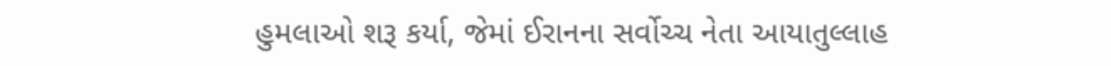હુમલાઓ શરૂ કર્યા, જેમાં ઈરાનના સર્વોચ્ચ નેતા આયાતુલ્લાહ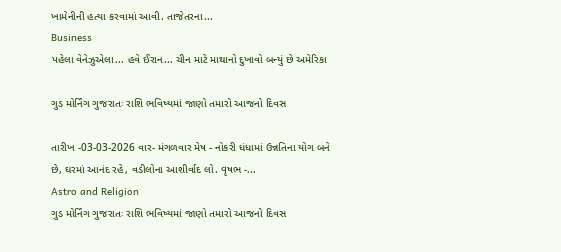ખામેનીની હત્યા કરવામાં આવી. તાજેતરના...
Business
પહેલા વેનેઝુએલા... હવે ઈરાન... ચીન માટે માથાનો દુખાવો બન્યું છે અમેરિકા

ગુડ મોર્નિંગ ગુજરાતઃ રાશિ ભવિષ્યમાં જાણો તમારો આજનો દિવસ

તારીખ -03-03-2026 વાર- મંગળવાર મેષ - નોકરી ધંધામાં ઉન્નતિના યોગ બને છે, ઘરમાં આનંદ રહે, વડીલોના આશીર્વાદ લો. વૃષભ -...
Astro and Religion
ગુડ મોર્નિંગ ગુજરાતઃ રાશિ ભવિષ્યમાં જાણો તમારો આજનો દિવસ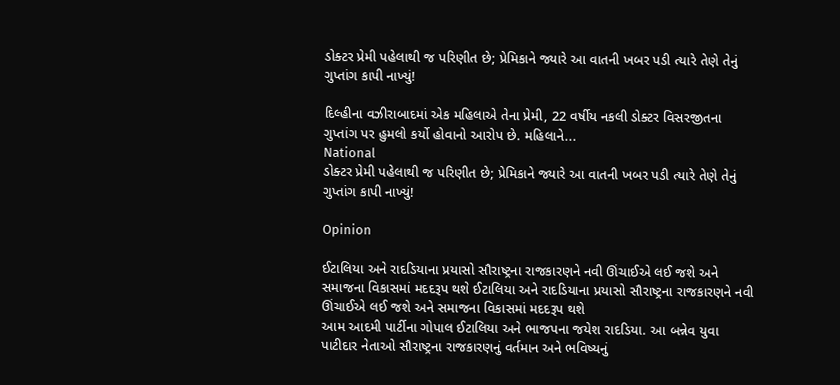ડોક્ટર પ્રેમી પહેલાથી જ પરિણીત છે; પ્રેમિકાને જ્યારે આ વાતની ખબર પડી ત્યારે તેણે તેનું ગુપ્તાંગ કાપી નાખ્યું!

દિલ્હીના વઝીરાબાદમાં એક મહિલાએ તેના પ્રેમી, 22 વર્ષીય નકલી ડોક્ટર વિસરજીતના ગુપ્તાંગ પર હુમલો કર્યો હોવાનો આરોપ છે. મહિલાને...
National
ડોક્ટર પ્રેમી પહેલાથી જ પરિણીત છે; પ્રેમિકાને જ્યારે આ વાતની ખબર પડી ત્યારે તેણે તેનું ગુપ્તાંગ કાપી નાખ્યું!

Opinion

ઈટાલિયા અને રાદડિયાના પ્રયાસો સૌરાષ્ટ્રના રાજકારણને નવી ઊંચાઈએ લઈ જશે અને સમાજના વિકાસમાં મદદરૂપ થશે ઈટાલિયા અને રાદડિયાના પ્રયાસો સૌરાષ્ટ્રના રાજકારણને નવી ઊંચાઈએ લઈ જશે અને સમાજના વિકાસમાં મદદરૂપ થશે
આમ આદમી પાર્ટીના ગોપાલ ઈટાલિયા અને ભાજપના જયેશ રાદડિયા. આ બન્નેવ યુવા પાટીદાર નેતાઓ સૌરાષ્ટ્રના રાજકારણનું વર્તમાન અને ભવિષ્યનું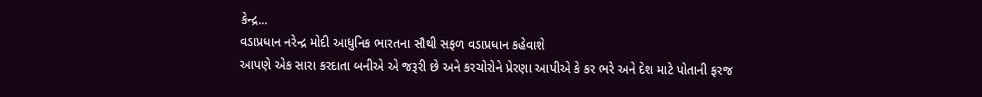કેન્દ્ર...
વડાપ્રધાન નરેન્દ્ર મોદી આધુનિક ભારતના સૌથી સફળ વડાપ્રધાન કહેવાશે
આપણે એક સારા કરદાતા બનીએ એ જરૂરી છે અને કરચોરોને પ્રેરણા આપીએ કે કર ભરે અને દેશ માટે પોતાની ફરજ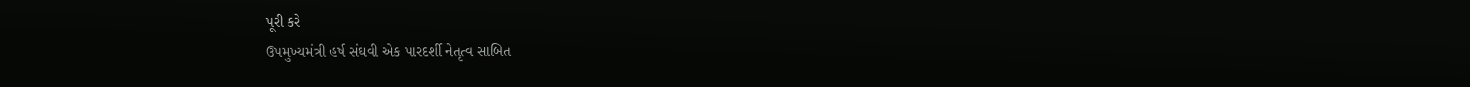પૂરી કરે
ઉપમુખ્યમંત્રી હર્ષ સંઘવી એક પારદર્શી નેતૃત્વ સાબિત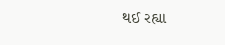થઈ રહ્યા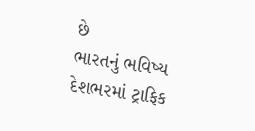છે
ભારતનું ભવિષ્ય દેશભરમાં ટ્રાફિક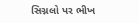સિગ્નલો પર ભીખ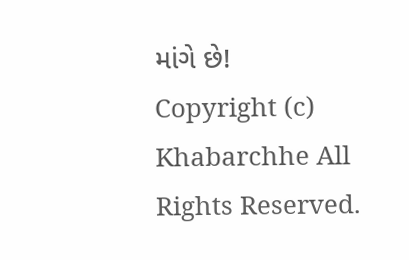માંગે છે!
Copyright (c) Khabarchhe All Rights Reserved.